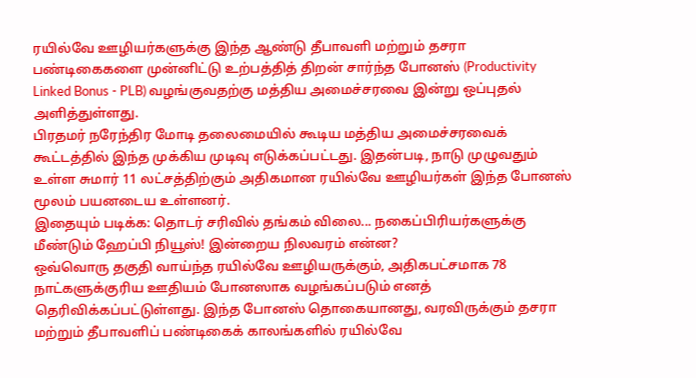ரயில்வே ஊழியர்களுக்கு இந்த ஆண்டு தீபாவளி மற்றும் தசரா பண்டிகைகளை முன்னிட்டு உற்பத்தித் திறன் சார்ந்த போனஸ் (Productivity Linked Bonus - PLB) வழங்குவதற்கு மத்திய அமைச்சரவை இன்று ஒப்புதல் அளித்துள்ளது.
பிரதமர் நரேந்திர மோடி தலைமையில் கூடிய மத்திய அமைச்சரவைக் கூட்டத்தில் இந்த முக்கிய முடிவு எடுக்கப்பட்டது. இதன்படி, நாடு முழுவதும் உள்ள சுமார் 11 லட்சத்திற்கும் அதிகமான ரயில்வே ஊழியர்கள் இந்த போனஸ் மூலம் பயனடைய உள்ளனர்.
இதையும் படிக்க: தொடர் சரிவில் தங்கம் விலை... நகைப்பிரியர்களுக்கு மீண்டும் ஹேப்பி நியூஸ்! இன்றைய நிலவரம் என்ன?
ஒவ்வொரு தகுதி வாய்ந்த ரயில்வே ஊழியருக்கும், அதிகபட்சமாக 78 நாட்களுக்குரிய ஊதியம் போனஸாக வழங்கப்படும் எனத் தெரிவிக்கப்பட்டுள்ளது. இந்த போனஸ் தொகையானது, வரவிருக்கும் தசரா மற்றும் தீபாவளிப் பண்டிகைக் காலங்களில் ரயில்வே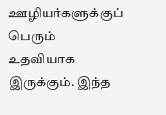ஊழியர்களுக்குப் பெரும் உதவியாக இருக்கும். இந்த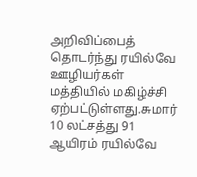அறிவிப்பைத் தொடர்ந்து ரயில்வே ஊழியர்கள் மத்தியில் மகிழ்ச்சி ஏற்பட்டுள்ளது.சுமார் 10 லட்சத்து 91 ஆயிரம் ரயில்வே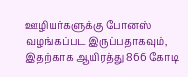ஊழியர்களுக்கு போனஸ் வழங்கப்பட இருப்பதாகவும், இதற்காக ஆயிரத்து 866 கோடி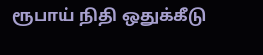ரூபாய் நிதி ஒதுக்கீடு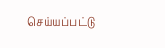செய்யப்பட்டு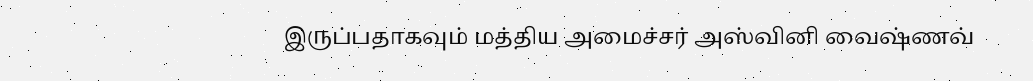இருப்பதாகவும் மத்திய அமைச்சர் அஸ்வினி வைஷ்ணவ்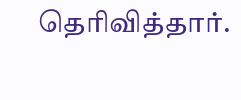தெரிவித்தார்.